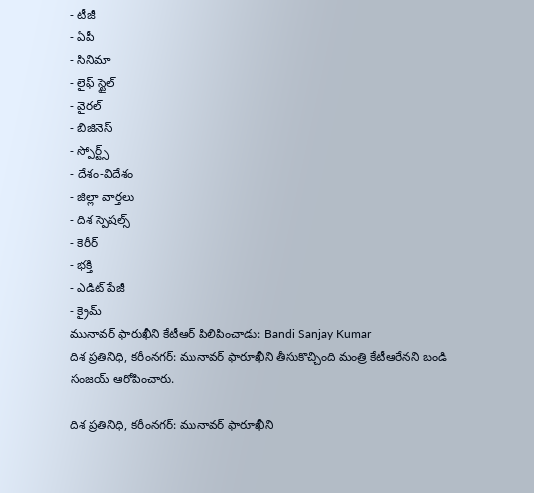- టీజీ
- ఏపీ
- సినిమా
- లైఫ్ స్టైల్
- వైరల్
- బిజినెస్
- స్పోర్ట్స్
- దేశం-విదేశం
- జిల్లా వార్తలు
- దిశ స్పెషల్స్
- కెరీర్
- భక్తి
- ఎడిట్ పేజీ
- క్రైమ్
మునావర్ ఫారుఖీని కేటీఆర్ పిలిపించాడు: Bandi Sanjay Kumar
దిశ ప్రతినిధి, కరీంనగర్: మునావర్ ఫారూఖీని తీసుకొచ్చింది మంత్రి కేటీఆరేనని బండి సంజయ్ ఆరోపించారు.

దిశ ప్రతినిధి, కరీంనగర్: మునావర్ ఫారూఖీని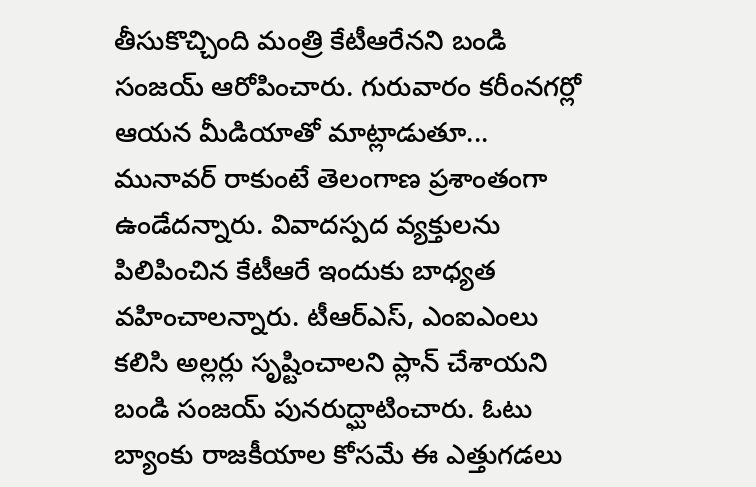తీసుకొచ్చింది మంత్రి కేటీఆరేనని బండి సంజయ్ ఆరోపించారు. గురువారం కరీంనగర్లో ఆయన మీడియాతో మాట్లాడుతూ... మునావర్ రాకుంటే తెలంగాణ ప్రశాంతంగా ఉండేదన్నారు. వివాదస్పద వ్యక్తులను పిలిపించిన కేటీఆరే ఇందుకు బాధ్యత వహించాలన్నారు. టీఆర్ఎస్, ఎంఐఎంలు కలిసి అల్లర్లు సృష్టించాలని ప్లాన్ చేశాయని బండి సంజయ్ పునరుద్ఘాటించారు. ఓటు బ్యాంకు రాజకీయాల కోసమే ఈ ఎత్తుగడలు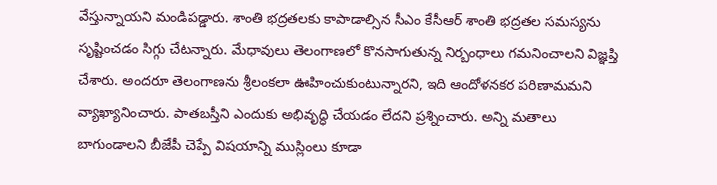వేస్తున్నాయని మండిపడ్డారు. శాంతి భద్రతలకు కాపాడాల్సిన సీఎం కేసీఆర్ శాంతి భద్రతల సమస్యను సృష్టించడం సిగ్గు చేటన్నారు. మేధావులు తెలంగాణలో కొనసాగుతున్న నిర్బంధాలు గమనించాలని విజ్ఞప్తి చేశారు. అందరూ తెలంగాణను శ్రీలంకలా ఊహించుకుంటున్నారని, ఇది ఆందోళనకర పరిణామమని వ్యాఖ్యానించారు. పాతబస్తీని ఎందుకు అభివృద్ధి చేయడం లేదని ప్రశ్నించారు. అన్ని మతాలు బాగుండాలని బీజేపీ చెప్పే విషయాన్ని ముస్లింలు కూడా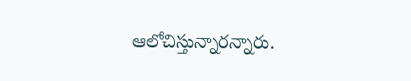ఆలోచిస్తున్నారన్నారు.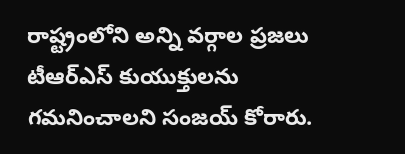రాష్ట్రంలోని అన్ని వర్గాల ప్రజలు టీఆర్ఎస్ కుయుక్తులను గమనించాలని సంజయ్ కోరారు.